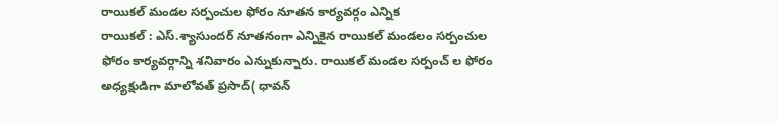రాయికల్ మండల సర్పంచుల ఫోరం నూతన కార్యవర్గం ఎన్నిక
రాయికల్ : ఎస్.శ్యాసుందర్ నూతనంగా ఎన్నికైన రాయికల్ మండలం సర్పంచుల ఫోరం కార్యవర్గాన్ని శనివారం ఎన్నుకున్నారు. రాయికల్ మండల సర్పంచ్ ల ఫోరం అధ్యక్షుడిగా మాలోవత్ ప్రసాద్( ధావన్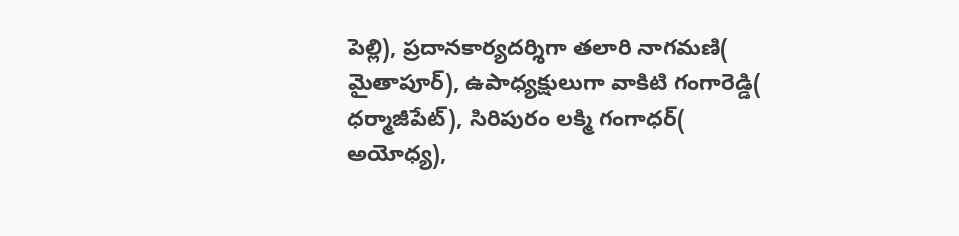పెల్లి), ప్రదానకార్యదర్శిగా తలారి నాగమణి( మైతాపూర్), ఉపాధ్యక్షులుగా వాకిటి గంగారెడ్డి( ధర్మాజీపేట్), సిరిపురం లక్మి గంగాధర్( అయోధ్య),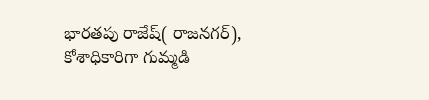భారతపు రాజేష్( రాజనగర్), కోశాధికారిగా గుమ్మడి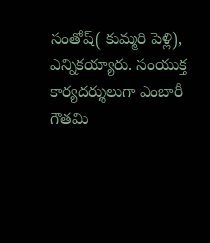సంతోష్( కుమ్మరి పెళ్లి), ఎన్నికయ్యారు. సంయుక్త కార్యదర్శులుగా ఎంబారీ గౌతమి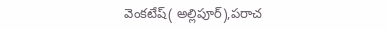వెంకటేష్( అల్లిపూర్),పరాచ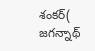శంకర్( జగన్నాథ్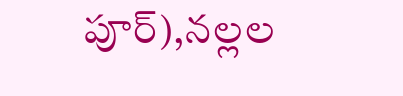పూర్),నల్లల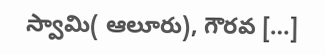స్వామి( ఆలూరు), గౌరవ […]